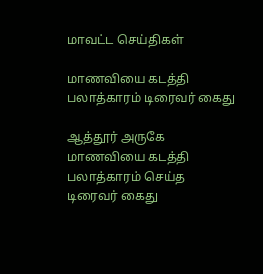மாவட்ட செய்திகள்

மாணவியை கடத்தி பலாத்காரம் டிரைவர் கைது

ஆத்தூர் அருகே மாணவியை கடத்தி பலாத்காரம் செய்த டிரைவர் கைது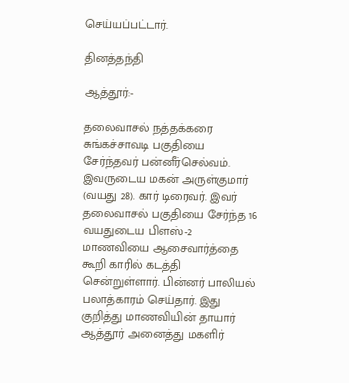செய்யப்பட்டார்.

தினத்தந்தி

ஆத்தூர்:-

தலைவாசல் நத்தக்கரை சுங்கச்சாவடி பகுதியை சேர்ந்தவர் பன்னீர்செல்வம். இவருடைய மகன் அருள்குமார் (வயது 28). கார் டிரைவர். இவர் தலைவாசல் பகுதியை சேர்ந்த 16 வயதுடைய பிளஸ்-2 மாணவியை ஆசைவார்த்தை கூறி காரில் கடத்தி சென்றுள்ளார். பின்னர் பாலியல் பலாத்காரம் செய்தார். இது குறித்து மாணவியின் தாயார் ஆத்தூர் அனைத்து மகளிர்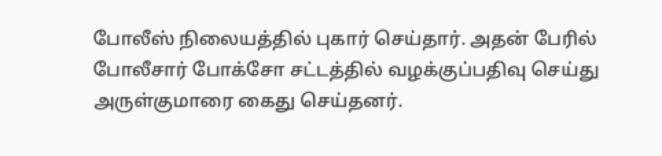போலீஸ் நிலையத்தில் புகார் செய்தார். அதன் பேரில் போலீசார் போக்சோ சட்டத்தில் வழக்குப்பதிவு செய்து அருள்குமாரை கைது செய்தனர்.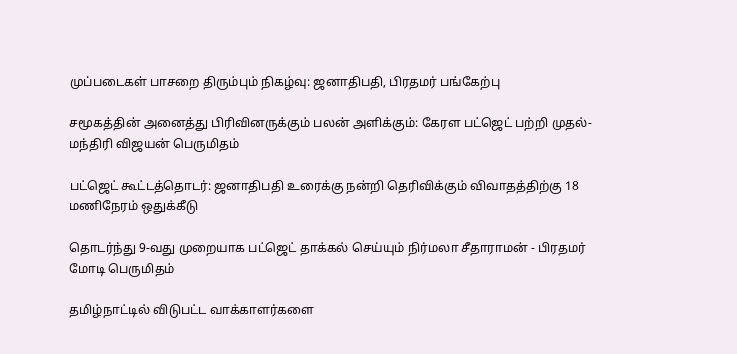முப்படைகள் பாசறை திரும்பும் நிகழ்வு: ஜனாதிபதி, பிரதமர் பங்கேற்பு

சமூகத்தின் அனைத்து பிரிவினருக்கும் பலன் அளிக்கும்: கேரள பட்ஜெட் பற்றி முதல்-மந்திரி விஜயன் பெருமிதம்

பட்ஜெட் கூட்டத்தொடர்: ஜனாதிபதி உரைக்கு நன்றி தெரிவிக்கும் விவாதத்திற்கு 18 மணிநேரம் ஒதுக்கீடு

தொடர்ந்து 9-வது முறையாக பட்ஜெட் தாக்கல் செய்யும் நிர்மலா சீதாராமன் - பிரதமர் மோடி பெருமிதம்

தமிழ்நாட்டில் விடுபட்ட வாக்காளர்களை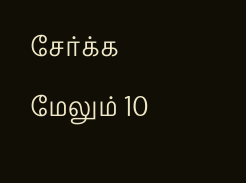சேர்க்க மேலும் 10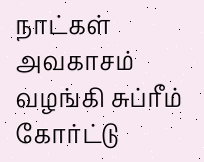நாட்கள் அவகாசம் வழங்கி சுப்ரீம் கோர்ட்டு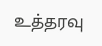உத்தரவு